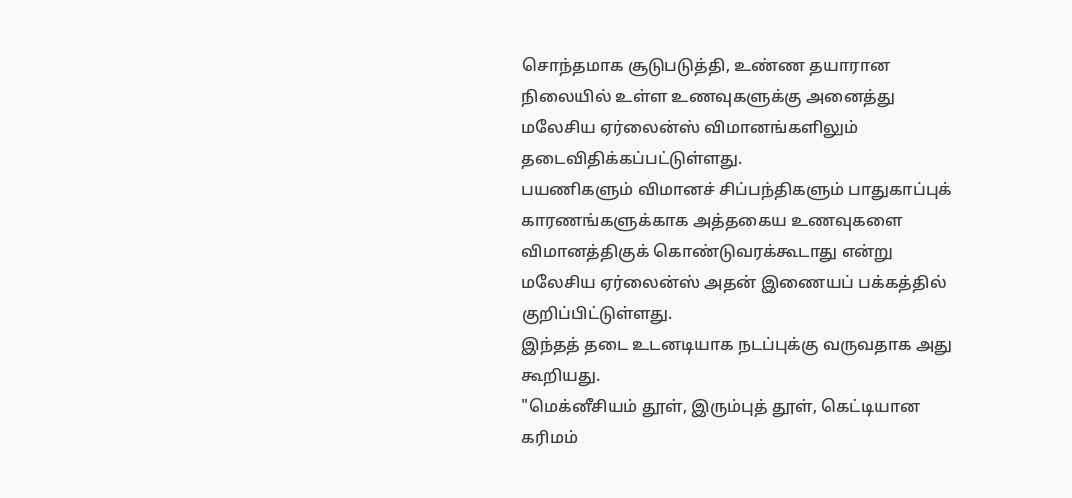சொந்தமாக சூடுபடுத்தி, உண்ண தயாரான நிலையில் உள்ள உணவுகளுக்கு அனைத்து மலேசிய ஏர்லைன்ஸ் விமானங்களிலும் தடைவிதிக்கப்பட்டுள்ளது.
பயணிகளும் விமானச் சிப்பந்திகளும் பாதுகாப்புக் காரணங்களுக்காக அத்தகைய உணவுகளை விமானத்திகுக் கொண்டுவரக்கூடாது என்று மலேசிய ஏர்லைன்ஸ் அதன் இணையப் பக்கத்தில் குறிப்பிட்டுள்ளது.
இந்தத் தடை உடனடியாக நடப்புக்கு வருவதாக அது கூறியது.
"மெக்னீசியம் தூள், இரும்புத் தூள், கெட்டியான கரிமம்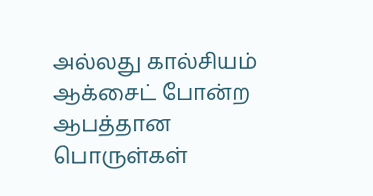அல்லது கால்சியம் ஆக்சைட் போன்ற ஆபத்தான பொருள்கள்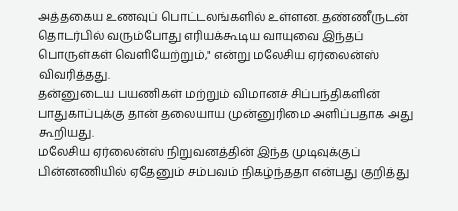அத்தகைய உணவுப் பொட்டலங்களில் உள்ளன. தண்ணீருடன் தொடர்பில் வரும்போது எரியக்கூடிய வாயுவை இந்தப் பொருள்கள் வெளியேற்றும்," என்று மலேசிய ஏர்லைன்ஸ் விவரித்தது.
தன்னுடைய பயணிகள் மற்றும் விமானச் சிப்பந்திகளின் பாதுகாப்புக்கு தான் தலையாய முன்னுரிமை அளிப்பதாக அது கூறியது.
மலேசிய ஏர்லைன்ஸ் நிறுவனத்தின் இந்த முடிவுக்குப் பின்னணியில் ஏதேனும் சம்பவம் நிகழ்ந்ததா என்பது குறித்து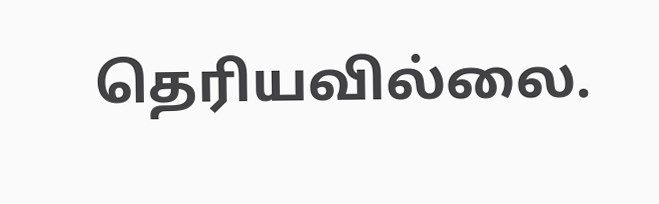தெரியவில்லை.